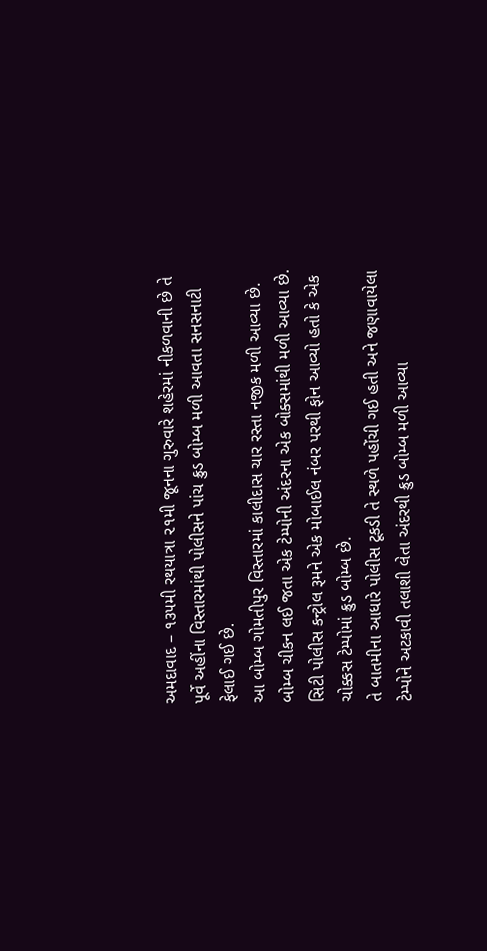અમદાવાદ – ૧૩૫મી રથયાત્રા ૨૧મી જૂનના ગુરુવારે શહેરમાં નીકળવાની છે તે પૂર્વે અહીંના વિસ્તારમાંથી પોલીસને પાંચ ક્રુડ બોમ્બ મળી આવતા સનસનાટી ફેલાઈ ગઈ છે.
આ બોમ્બ ગોમતીપુર વિસ્તારમાં કાલીદાસ ચાર રસ્તા નજીક મળી આવ્યા છે. બોમ્બ ચીકન લઈ જતા એક ટેમ્પોની અંદરના એક બોક્સમાંથી મળી આવ્યા છે.
સિટી પોલીસ કન્ટ્રોલ રૂમને એક મોબાઈલ નંબર પરથી ફોન આવ્યો હતો કે એક ચોક્કસ ટેમ્પોમાં ક્રુડ બોમ્બ છે.
તે બાતમીના આધારે પોલીસ ટૂકડી તે સ્થળે પહોંચી ગઈ હતી અને જણાવાયેલા ટેમ્પોને અટકાવી તલાશી લેતા અંદરથી ક્રુડ બોમ્બ મળી આવ્યા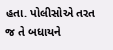હતા. પોલીસોએ તરત જ તે બધાયને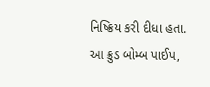નિષ્ક્રિય કરી દીધા હતા.
આ ક્રુડ બોમ્બ પાઈપ,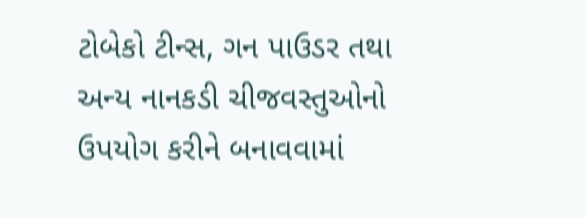ટોબેકો ટીન્સ, ગન પાઉડર તથા અન્ય નાનકડી ચીજવસ્તુઓનો ઉપયોગ કરીને બનાવવામાં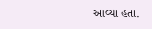આવ્યા હતા.